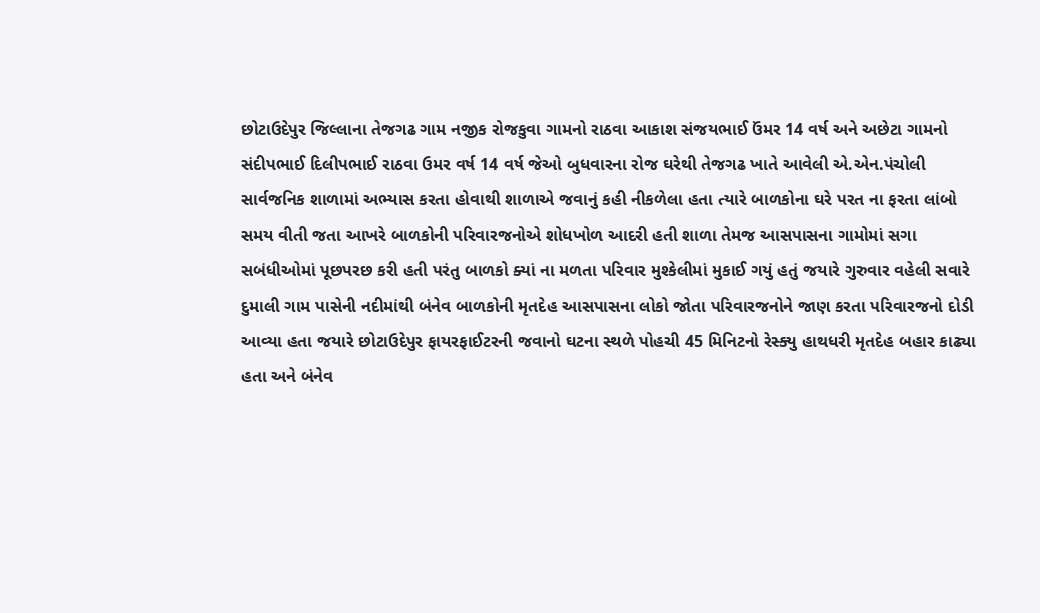છોટાઉદેપુર જિલ્લાના તેજગઢ ગામ નજીક રોજકુવા ગામનો રાઠવા આકાશ સંજયભાઈ ઉંમર 14 વર્ષ અને અછેટા ગામનો સંદીપભાઈ દિલીપભાઈ રાઠવા ઉમર વર્ષ 14 વર્ષ જેઓ બુધવારના રોજ ઘરેથી તેજગઢ ખાતે આવેલી એ.એન.પંચોલી સાર્વજનિક શાળામાં અભ્યાસ કરતા હોવાથી શાળાએ જવાનું કહી નીકળેલા હતા ત્યારે બાળકોના ઘરે પરત ના ફરતા લાંબો સમય વીતી જતા આખરે બાળકોની પરિવારજનોએ શોધખોળ આદરી હતી શાળા તેમજ આસપાસના ગામોમાં સગા સબંધીઓમાં પૂછપરછ કરી હતી પરંતુ બાળકો ક્યાં ના મળતા પરિવાર મુશ્કેલીમાં મુકાઈ ગયું હતું જયારે ગુરુવાર વહેલી સવારે દુમાલી ગામ પાસેની નદીમાંથી બંનેવ બાળકોની મૃતદેહ આસપાસના લોકો જોતા પરિવારજનોને જાણ કરતા પરિવારજનો દોડી આવ્યા હતા જયારે છોટાઉદેપુર ફાયરફાઈટરની જવાનો ઘટના સ્થળે પોહચી 45 મિનિટનો રેસ્ક્યુ હાથધરી મૃતદેહ બહાર કાઢ્યા હતા અને બંનેવ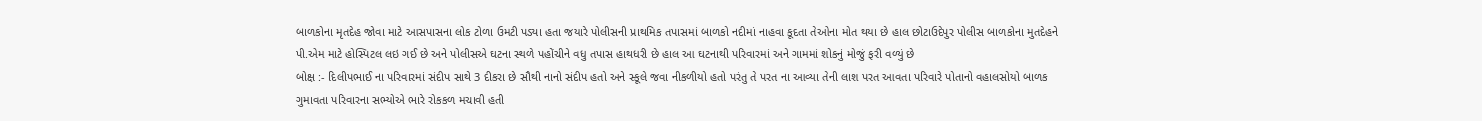બાળકોના મૃતદેહ જોવા માટે આસપાસના લોક ટોળા ઉમટી પડ્યા હતા જયારે પોલીસની પ્રાથમિક તપાસમાં બાળકો નદીમાં નાહવા કૂદતા તેઓના મોત થયા છે હાલ છોટાઉદેપુર પોલીસ બાળકોના મુતદેહને પી.એમ માટે હોસ્પિટલ લઇ ગઈ છે અને પોલીસએ ઘટના સ્થળે પહોંચીને વધુ તપાસ હાથધરી છે હાલ આ ઘટનાથી પરિવારમાં અને ગામમાં શોકનું મોજું ફરી વળ્યું છે
બોક્ષ :- દિલીપભાઈ ના પરિવારમાં સંદીપ સાથે 3 દીકરા છે સૌથી નાનો સંદીપ હતો અને સ્કૂલે જવા નીકળીયો હતો પરંતુ તે પરત ના આવ્યા તેની લાશ પરત આવતા પરિવારે પોતાનો વહાલસોયો બાળક ગુમાવતા પરિવારના સભ્યોએ ભારે રોકકળ મચાવી હતી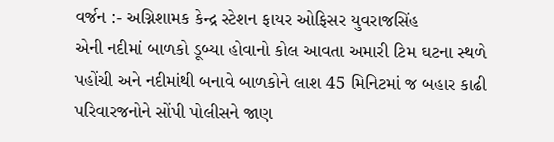વર્જન :- અગ્નિશામક કેન્દ્ર સ્ટેશન ફાયર ઓફિસર યુવરાજસિંહ
એની નદીમાં બાળકો ડૂબ્યા હોવાનો કોલ આવતા અમારી ટિમ ઘટના સ્થળે પહોંચી અને નદીમાંથી બનાવે બાળકોને લાશ 45 મિનિટમાં જ બહાર કાઢી પરિવારજનોને સોંપી પોલીસને જાણ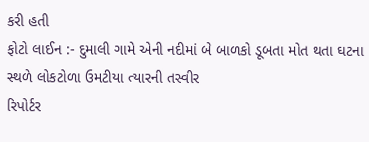કરી હતી
ફોટો લાઈન :- દુમાલી ગામે એની નદીમાં બે બાળકો ડૂબતા મોત થતા ઘટના સ્થળે લોકટોળા ઉમટીયા ત્યારની તસ્વીર
રિપોર્ટર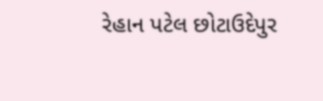રેહાન પટેલ છોટાઉદેપુર